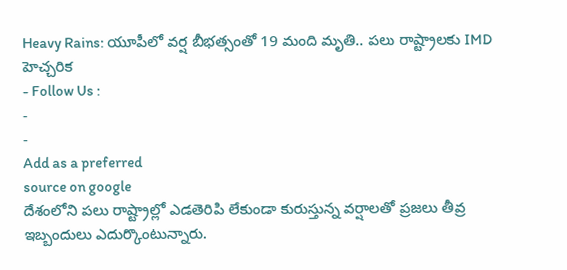Heavy Rains: యూపీలో వర్ష బీభత్సంతో 19 మంది మృతి.. పలు రాష్ట్రాలకు IMD హెచ్చరిక
- Follow Us :
-
-
Add as a preferred
source on google
దేశంలోని పలు రాష్ట్రాల్లో ఎడతెరిపి లేకుండా కురుస్తున్న వర్షాలతో ప్రజలు తీవ్ర ఇబ్బందులు ఎదుర్కొంటున్నారు.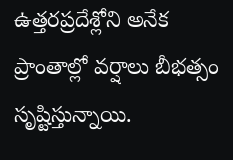ఉత్తరప్రదేశ్లోని అనేక ప్రాంతాల్లో వర్షాలు బీభత్సం సృష్టిస్తున్నాయి.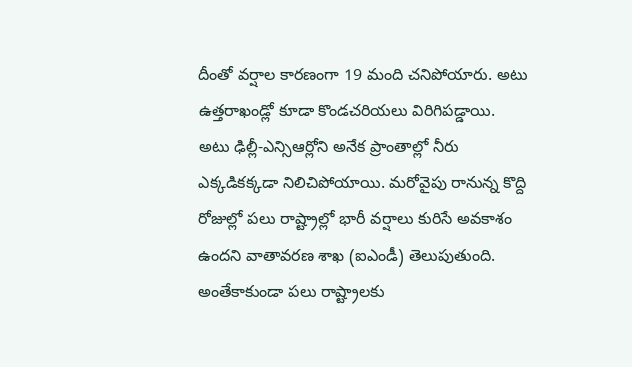దీంతో వర్షాల కారణంగా 19 మంది చనిపోయారు. అటు ఉత్తరాఖండ్లో కూడా కొండచరియలు విరిగిపడ్డాయి. అటు ఢిల్లీ-ఎన్సిఆర్లోని అనేక ప్రాంతాల్లో నీరు ఎక్కడికక్కడా నిలిచిపోయాయి. మరోవైపు రానున్న కొద్ది రోజుల్లో పలు రాష్ట్రాల్లో భారీ వర్షాలు కురిసే అవకాశం ఉందని వాతావరణ శాఖ (ఐఎండీ) తెలుపుతుంది. అంతేకాకుండా పలు రాష్ట్రాలకు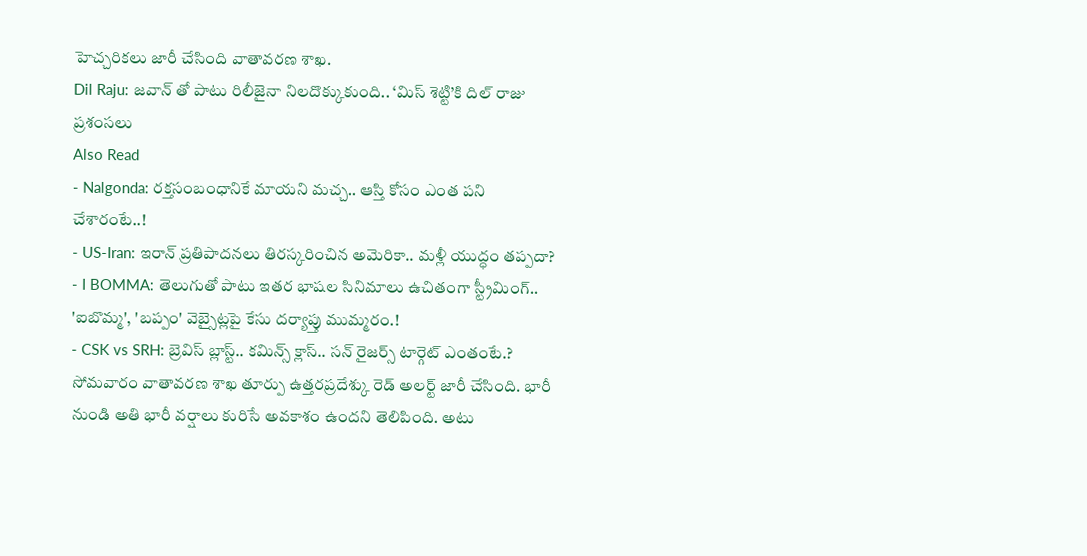హెచ్చరికలు జారీ చేసింది వాతావరణ శాఖ.
Dil Raju: జవాన్ తో పాటు రిలీజైనా నిలదొక్కుకుంది.. ‘మిస్ శెట్టి’కి దిల్ రాజు ప్రశంసలు
Also Read
- Nalgonda: రక్తసంబంధానికే మాయని మచ్చ.. ఆస్తి కోసం ఎంత పని చేశారంటే..!
- US-Iran: ఇరాన్ ప్రతిపాదనలు తిరస్కరించిన అమెరికా.. మళ్లీ యుద్ధం తప్పదా?
- I BOMMA: తెలుగుతో పాటు ఇతర భాషల సినిమాలు ఉచితంగా స్ట్రీమింగ్.. 'ఐబొమ్మ', 'బప్పం' వెబ్సైట్లపై కేసు దర్యాప్తు ముమ్మరం.!
- CSK vs SRH: బ్రెవిస్ బ్లాస్ట్.. కమిన్స్ క్లాస్.. సన్ రైజర్స్ టార్గెట్ ఎంతంటే.?
సోమవారం వాతావరణ శాఖ తూర్పు ఉత్తరప్రదేశ్కు రెడ్ అలర్ట్ జారీ చేసింది. భారీ నుండి అతి భారీ వర్షాలు కురిసే అవకాశం ఉందని తెలిపింది. అటు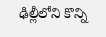ఢిల్లీలోని కొన్ని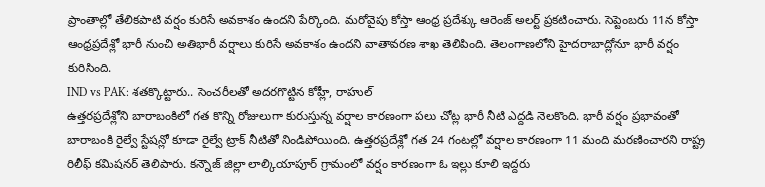ప్రాంతాల్లో తేలికపాటి వర్షం కురిసే అవకాశం ఉందని పేర్కొంది. మరోవైపు కోస్తా ఆంధ్ర ప్రదేశ్కు ఆరెంజ్ అలర్ట్ ప్రకటించారు. సెప్టెంబరు 11న కోస్తా ఆంధ్రప్రదేశ్లో భారీ నుంచి అతిభారీ వర్షాలు కురిసే అవకాశం ఉందని వాతావరణ శాఖ తెలిపింది. తెలంగాణలోని హైదరాబాద్లోనూ భారీ వర్షం కురిసింది.
IND vs PAK: శతక్కొట్టారు.. సెంచరీలతో అదరగొట్టిన కోహ్లీ, రాహుల్
ఉత్తరప్రదేశ్లోని బారాబంకిలో గత కొన్ని రోజులుగా కురుస్తున్న వర్షాల కారణంగా పలు చోట్ల భారీ నీటి ఎద్దడి నెలకొంది. భారీ వర్షం ప్రభావంతో బారాబంకి రైల్వే స్టేషన్లో కూడా రైల్వే ట్రాక్ నీటితో నిండిపోయింది. ఉత్తరప్రదేశ్లో గత 24 గంటల్లో వర్షాల కారణంగా 11 మంది మరణించారని రాష్ట్ర రిలీఫ్ కమిషనర్ తెలిపారు. కన్నౌజ్ జిల్లా లాల్కియాపూర్ గ్రామంలో వర్షం కారణంగా ఓ ఇల్లు కూలి ఇద్దరు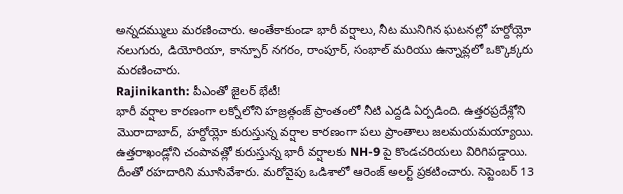అన్నదమ్ములు మరణించారు. అంతేకాకుండా భారీ వర్షాలు, నీట మునిగిన ఘటనల్లో హర్దోయ్లో నలుగురు, డియోరియా, కాన్పూర్ నగరం, రాంపూర్, సంభాల్ మరియు ఉన్నావ్లలో ఒక్కొక్కరు మరణించారు.
Rajinikanth: పీఎంతో జైలర్ భేటీ!
భారీ వర్షాల కారణంగా లక్నోలోని హజ్రత్గంజ్ ప్రాంతంలో నీటి ఎద్దడి ఏర్పడింది. ఉత్తరప్రదేశ్లోని మొరాదాబాద్, హర్దోయ్లో కురుస్తున్న వర్షాల కారణంగా పలు ప్రాంతాలు జలమయమయ్యాయి. ఉత్తరాఖండ్లోని చంపావత్లో కురుస్తున్న భారీ వర్షాలకు NH-9 పై కొండచరియలు విరిగిపడ్డాయి. దీంతో రహదారిని మూసివేశారు. మరోవైపు ఒడిశాలో ఆరెంజ్ అలర్ట్ ప్రకటించారు. సెప్టెంబర్ 13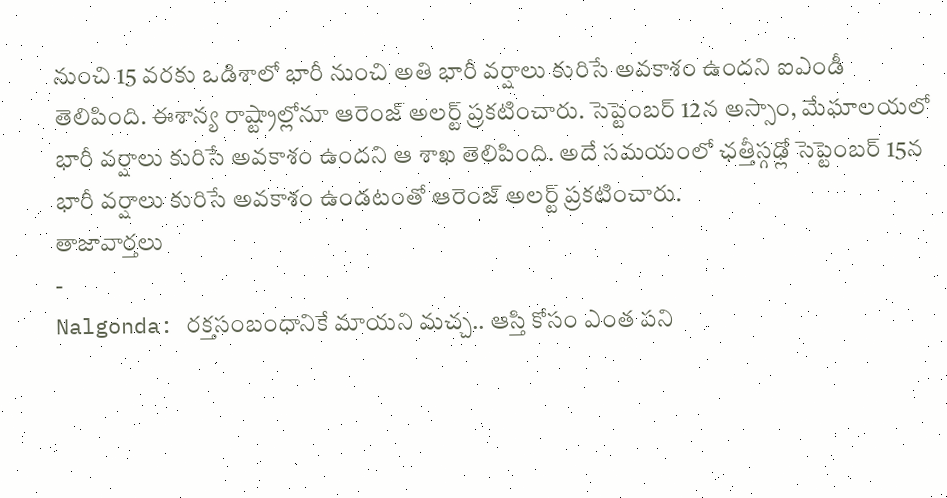నుంచి 15 వరకు ఒడిశాలో భారీ నుంచి అతి భారీ వర్షాలు కురిసే అవకాశం ఉందని ఐఎండీ తెలిపింది. ఈశాన్య రాష్ట్రాల్లోనూ ఆరెంజ్ అలర్ట్ ప్రకటించారు. సెప్టెంబర్ 12న అస్సాం, మేఘాలయలో భారీ వర్షాలు కురిసే అవకాశం ఉందని ఆ శాఖ తెలిపింది. అదే సమయంలో ఛత్తీస్గఢ్లో సెప్టెంబర్ 15న భారీ వర్షాలు కురిసే అవకాశం ఉండటంతో ఆరెంజ్ అలర్ట్ ప్రకటించారు.
తాజావార్తలు
-
Nalgonda: రక్తసంబంధానికే మాయని మచ్చ.. ఆస్తి కోసం ఎంత పని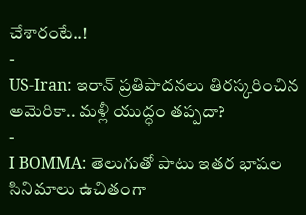చేశారంటే..!
-
US-Iran: ఇరాన్ ప్రతిపాదనలు తిరస్కరించిన అమెరికా.. మళ్లీ యుద్ధం తప్పదా?
-
I BOMMA: తెలుగుతో పాటు ఇతర భాషల సినిమాలు ఉచితంగా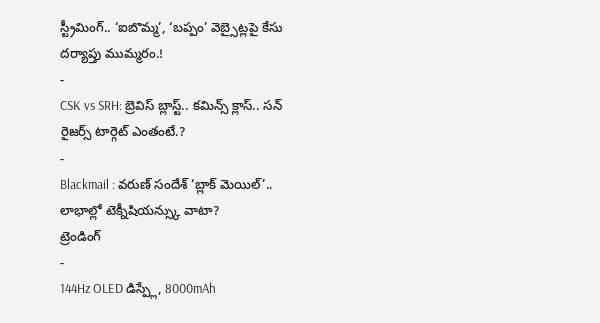స్ట్రీమింగ్.. ‘ఐబొమ్మ’, ‘బప్పం’ వెబ్సైట్లపై కేసు దర్యాప్తు ముమ్మరం.!
-
CSK vs SRH: బ్రెవిస్ బ్లాస్ట్.. కమిన్స్ క్లాస్.. సన్ రైజర్స్ టార్గెట్ ఎంతంటే.?
-
Blackmail : వరుణ్ సందేశ్ ‘బ్లాక్ మెయిల్’.. లాభాల్లో టెక్నీషియన్స్కు వాటా?
ట్రెండింగ్
-
144Hz OLED డిస్ప్లే, 8000mAh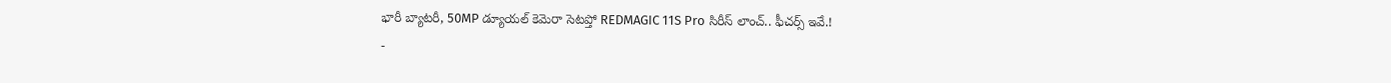భారీ బ్యాటరీ, 50MP డ్యూయల్ కెమెరా సెటప్తో REDMAGIC 11S Pro సిరీస్ లాంచ్.. ఫీచర్స్ ఇవే.!
-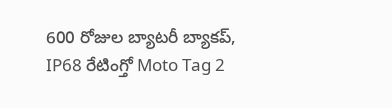600 రోజుల బ్యాటరీ బ్యాకప్, IP68 రేటింగ్తో Moto Tag 2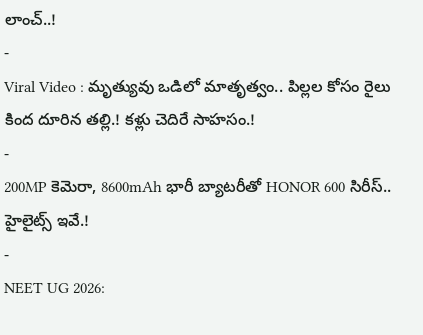లాంచ్..!
-
Viral Video : మృత్యువు ఒడిలో మాతృత్వం.. పిల్లల కోసం రైలు కింద దూరిన తల్లి.! కళ్లు చెదిరే సాహసం.!
-
200MP కెమెరా, 8600mAh భారీ బ్యాటరీతో HONOR 600 సిరీస్.. హైలైట్స్ ఇవే.!
-
NEET UG 2026: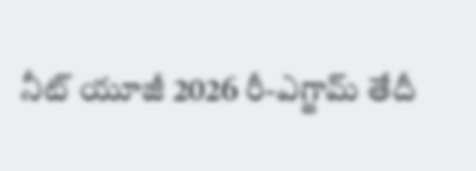నీట్ యూజీ 2026 రీ-ఎగ్జామ్ తేదీ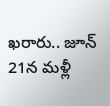ఖరారు.. జూన్ 21న మళ్లీ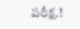పరీక్ష.!